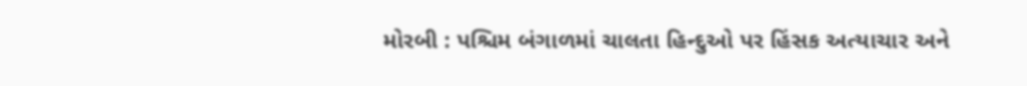મોરબી : પશ્ચિમ બંગાળમાં ચાલતા હિન્દુઓ પર હિંસક અત્યાચાર અને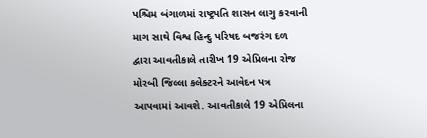પશ્ચિમ બંગાળમાં રાષ્ટ્રપતિ શાસન લાગુ કરવાની માગ સાથે વિશ્વ હિન્દુ પરિષદ બજરંગ દળ દ્વારા આવતીકાલે તારીખ 19 એપ્રિલના રોજ મોરબી જિલ્લા કલેક્ટરને આવેદન પત્ર આપવામાં આવશે. આવતીકાલે 19 એપ્રિલના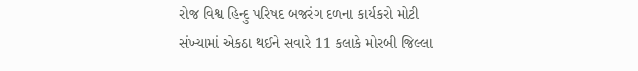રોજ વિશ્વ હિન્દુ પરિષદ બજરંગ દળના કાર્યકરો મોટી સંખ્યામાં એકઠા થઈને સવારે 11 કલાકે મોરબી જિલ્લા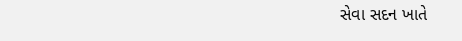સેવા સદન ખાતે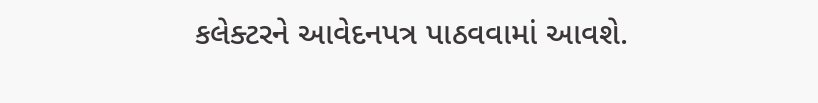કલેક્ટરને આવેદનપત્ર પાઠવવામાં આવશે.